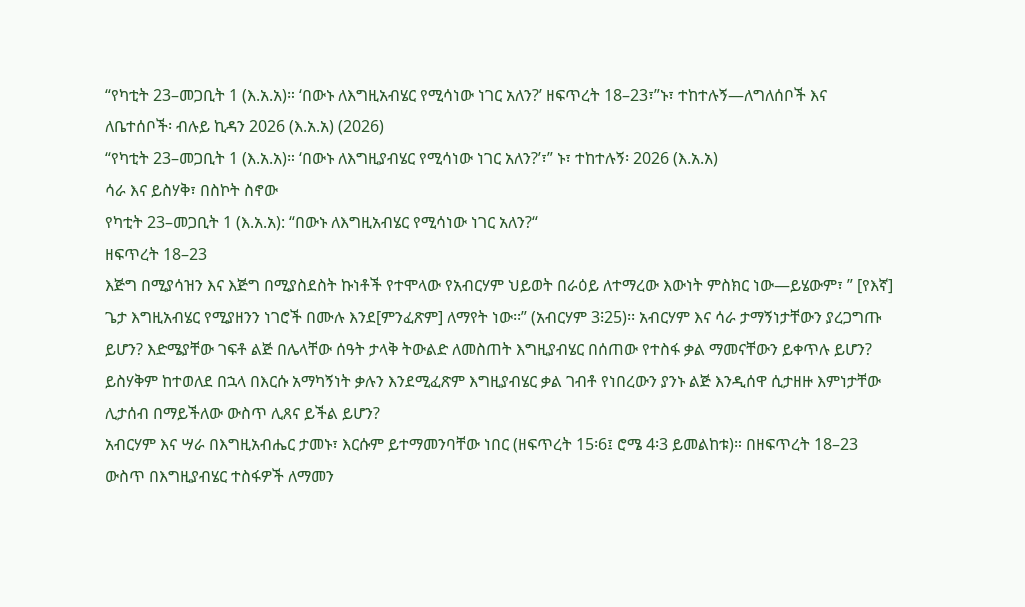“የካቲት 23–መጋቢት 1 (እ.አ.አ)። ‘በውኑ ለእግዚአብሄር የሚሳነው ነገር አለን?’ ዘፍጥረት 18–23፣”ኑ፣ ተከተሉኝ—ለግለሰቦች እና ለቤተሰቦች፡ ብሉይ ኪዳን 2026 (እ.አ.አ) (2026)
“የካቲት 23–መጋቢት 1 (እ.አ.አ)። ‘በውኑ ለእግዚያብሄር የሚሳነው ነገር አለን?’፣” ኑ፣ ተከተሉኝ፡ 2026 (እ.አ.አ)
ሳራ እና ይስሃቅ፣ በስኮት ስኖው
የካቲት 23–መጋቢት 1 (እ.አ.አ): “በውኑ ለእግዚአብሄር የሚሳነው ነገር አለን?“
ዘፍጥረት 18–23
እጅግ በሚያሳዝን እና እጅግ በሚያስደስት ኩነቶች የተሞላው የአብርሃም ህይወት በራዕይ ለተማረው እውነት ምስክር ነው—ይሄውም፣ ” [የእኛ] ጌታ እግዚአብሄር የሚያዘንን ነገሮች በሙሉ እንደ[ምንፈጽም] ለማየት ነው፡፡” (አብርሃም 3፧25)፡፡ አብርሃም እና ሳራ ታማኝነታቸውን ያረጋግጡ ይሆን? እድሜያቸው ገፍቶ ልጅ በሌላቸው ሰዓት ታላቅ ትውልድ ለመስጠት እግዚያብሄር በሰጠው የተስፋ ቃል ማመናቸውን ይቀጥሉ ይሆን? ይስሃቅም ከተወለደ በኋላ በእርሱ አማካኝነት ቃሉን እንደሚፈጽም እግዚያብሄር ቃል ገብቶ የነበረውን ያንኑ ልጅ እንዲሰዋ ሲታዘዙ እምነታቸው ሊታሰብ በማይችለው ውስጥ ሊጸና ይችል ይሆን?
አብርሃም እና ሣራ በእግዚአብሔር ታመኑ፣ እርሱም ይተማመንባቸው ነበር (ዘፍጥረት 15፡6፤ ሮሜ 4፡3 ይመልከቱ)። በዘፍጥረት 18–23 ውስጥ በእግዚያብሄር ተስፋዎች ለማመን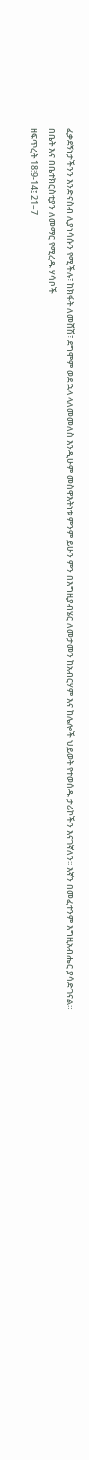ፈቃደኝነታችንን እንድናስብ ሊያነሳሱን የሚችሉ፣ ከክፋት ለመሸሽ፣ ደግሞም ወደ ኋላ ላለመመለስ እንዲሁም መስዋእትነቱ ምንም ይሁን ምን በእግዚያብሄር ለመታመን ከአብርሃም እና ከሌሎች ህይወት የተወሰዱ ታሪኮችን እናገኛለን፡፡ እኛን በመፈተንም እግዚአብሔር ያሳድገናል።
በቤት እና በቤተክርስቲያን ለመማር የሚረዱ ሃሳቦች
ዘፍጥረት 18፧9-14፤ 21–7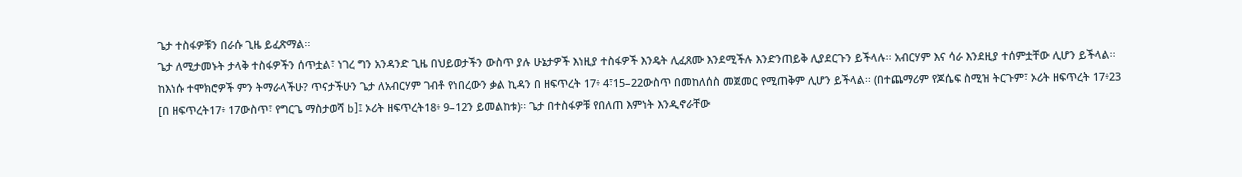ጌታ ተስፋዎቹን በራሱ ጊዜ ይፈጽማል፡፡
ጌታ ለሚታመኑት ታላቅ ተስፋዎችን ሰጥቷል፣ ነገረ ግን አንዳንድ ጊዜ በህይወታችን ውስጥ ያሉ ሁኔታዎች እነዚያ ተስፋዎች እንዴት ሊፈጸሙ እንደሚችሉ እንድንጠይቅ ሊያደርጉን ይችላሉ፡፡ አብርሃም እና ሳራ እንደዚያ ተሰምቷቸው ሊሆን ይችላል፡፡ ከእነሱ ተሞክሮዎች ምን ትማራላችሁ? ጥናታችሁን ጌታ ለአብርሃም ገብቶ የነበረውን ቃል ኪዳን በ ዘፍጥረት 17፥ 4፣15–22ውስጥ በመከለሰስ መጀመር የሚጠቅም ሊሆን ይችላል፡፡ (በተጨማሪም የጆሴፍ ስሚዝ ትርጉም፣ ኦሪት ዘፍጥረት 17፥23 [በ ዘፍጥረት17፥ 17ውስጥ፣ የግርጌ ማስታወሻ b]፤ ኦሪት ዘፍጥረት18፥ 9–12ን ይመልከቱ)፡፡ ጌታ በተስፋዎቹ የበለጠ እምነት እንዲኖራቸው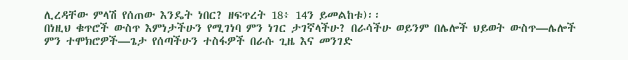ሊረዳቸው ምላሽ የሰጠው እንዴት ነበር? ዘፍጥረት 18፥ 14ን ይመልከቱ)፡፡
በነዚህ ቁጥሮች ውስጥ እምነታችሁን የሚገነባ ምን ነገር ታገኛላችሁ? በራሳችሁ ወይንም በሌሎች ህይወት ውስጥ—ሌሎች ምን ተሞክሮዎች—ጌታ የሰጣችሁን ተስፋዎች በራሱ ጊዜ እና መንገድ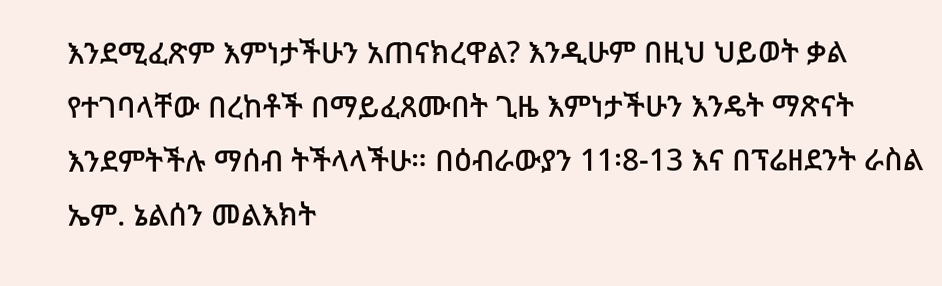እንደሚፈጽም እምነታችሁን አጠናክረዋል? እንዲሁም በዚህ ህይወት ቃል የተገባላቸው በረከቶች በማይፈጸሙበት ጊዜ እምነታችሁን እንዴት ማጽናት እንደምትችሉ ማሰብ ትችላላችሁ። በዕብራውያን 11፡8-13 እና በፕሬዘደንት ራስል ኤም. ኔልሰን መልእክት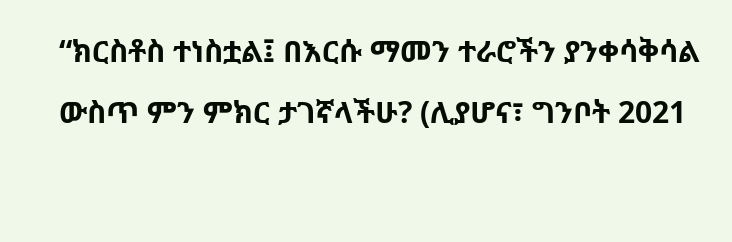“ክርስቶስ ተነስቷል፤ በእርሱ ማመን ተራሮችን ያንቀሳቅሳል ውስጥ ምን ምክር ታገኛላችሁ? (ሊያሆና፣ ግንቦት 2021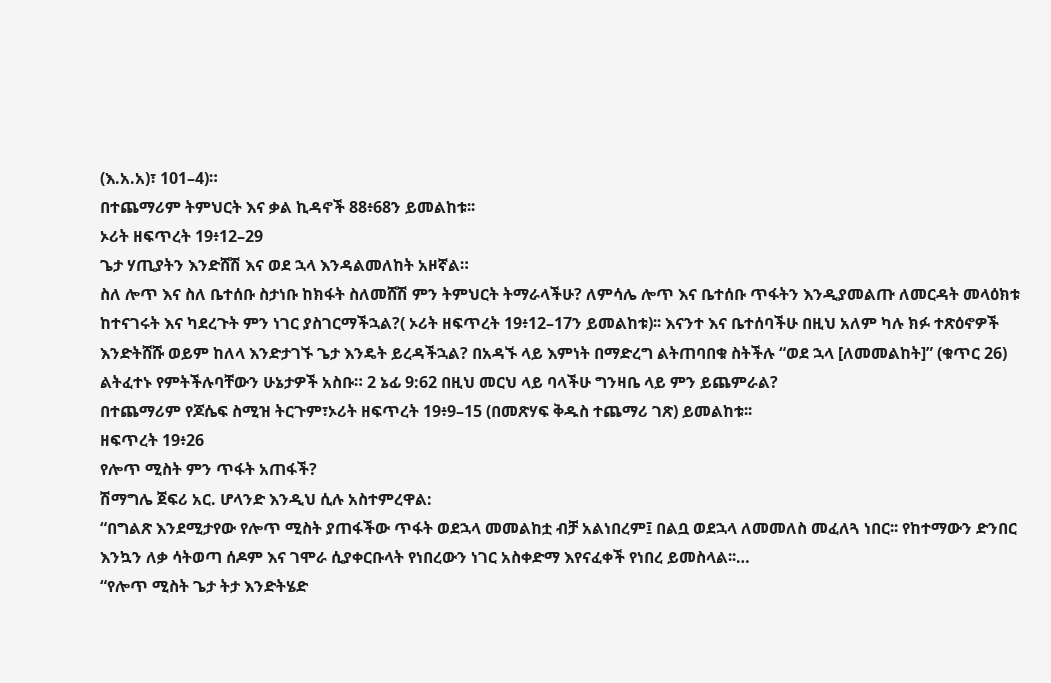(እ.አ.አ)፣ 101–4)።
በተጨማሪም ትምህርት እና ቃል ኪዳኖች 88፥68ን ይመልከቱ፡፡
ኦሪት ዘፍጥረት 19፥12–29
ጌታ ሃጢያትን እንድሸሽ እና ወደ ኋላ እንዳልመለከት አዞኛል።
ስለ ሎጥ እና ስለ ቤተሰቡ ስታነቡ ከክፋት ስለመሸሽ ምን ትምህርት ትማራላችሁ? ለምሳሌ ሎጥ እና ቤተሰቡ ጥፋትን እንዲያመልጡ ለመርዳት መላዕክቱ ከተናገሩት እና ካደረጉት ምን ነገር ያስገርማችኋል?( ኦሪት ዘፍጥረት 19፥12–17ን ይመልከቱ)፡፡ እናንተ እና ቤተሰባችሁ በዚህ አለም ካሉ ክፉ ተጽዕኖዎች እንድትሸሹ ወይም ከለላ እንድታገኙ ጌታ እንዴት ይረዳችኋል? በአዳኙ ላይ እምነት በማድረግ ልትጠባበቁ ስትችሉ “ወደ ኋላ [ለመመልከት]” (ቁጥር 26) ልትፈተኑ የምትችሉባቸውን ሁኔታዎች አስቡ። 2 ኔፊ 9:62 በዚህ መርህ ላይ ባላችሁ ግንዛቤ ላይ ምን ይጨምራል?
በተጨማሪም የጆሴፍ ስሚዝ ትርጉም፣ኦሪት ዘፍጥረት 19፥9–15 (በመጽሃፍ ቅዱስ ተጨማሪ ገጽ) ይመልከቱ፡፡
ዘፍጥረት 19፥26
የሎጥ ሚስት ምን ጥፋት አጠፋች?
ሽማግሌ ጀፍሪ አር. ሆላንድ እንዲህ ሲሉ አስተምረዋል:
“በግልጽ እንደሚታየው የሎጥ ሚስት ያጠፋችው ጥፋት ወደኋላ መመልከቷ ብቻ አልነበረም፤ በልቧ ወደኋላ ለመመለስ መፈለጓ ነበር፡፡ የከተማውን ድንበር እንኳን ለቃ ሳትወጣ ሰዶም እና ገሞራ ሲያቀርቡላት የነበረውን ነገር አስቀድማ እየናፈቀች የነበረ ይመስላል፡፡…
“የሎጥ ሚስት ጌታ ትታ እንድትሄድ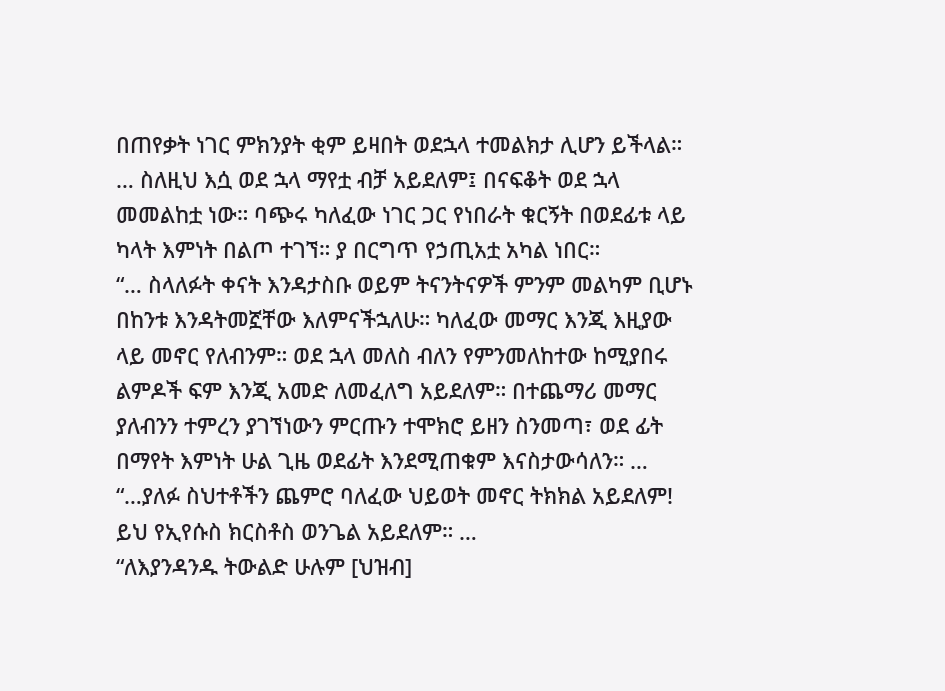በጠየቃት ነገር ምክንያት ቂም ይዛበት ወደኋላ ተመልክታ ሊሆን ይችላል። … ስለዚህ እሷ ወደ ኋላ ማየቷ ብቻ አይደለም፤ በናፍቆት ወደ ኋላ መመልከቷ ነው። ባጭሩ ካለፈው ነገር ጋር የነበራት ቁርኝት በወደፊቱ ላይ ካላት እምነት በልጦ ተገኘ። ያ በርግጥ የኃጢአቷ አካል ነበር።
“… ስላለፉት ቀናት እንዳታስቡ ወይም ትናንትናዎች ምንም መልካም ቢሆኑ በከንቱ እንዳትመኟቸው እለምናችኋለሁ። ካለፈው መማር እንጂ እዚያው ላይ መኖር የለብንም። ወደ ኋላ መለስ ብለን የምንመለከተው ከሚያበሩ ልምዶች ፍም እንጂ አመድ ለመፈለግ አይደለም። በተጨማሪ መማር ያለብንን ተምረን ያገኘነውን ምርጡን ተሞክሮ ይዘን ስንመጣ፣ ወደ ፊት በማየት እምነት ሁል ጊዜ ወደፊት እንደሚጠቁም እናስታውሳለን። …
“…ያለፉ ስህተቶችን ጨምሮ ባለፈው ህይወት መኖር ትክክል አይደለም! ይህ የኢየሱስ ክርስቶስ ወንጌል አይደለም። …
“ለእያንዳንዱ ትውልድ ሁሉም [ህዝብ]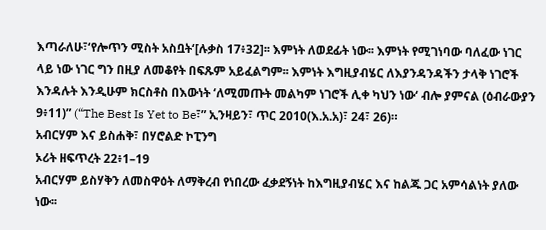እጣራለሁ፣‘የሎጥን ሚስት አስቧት‘[ሉቃስ 17፥32]፡፡ እምነት ለወደፊት ነው፡፡ እምነት የሚገነባው ባለፈው ነገር ላይ ነው ነገር ግን በዚያ ለመቆየት በፍጹም አይፈልግም፡፡ እምነት እግዚያብሄር ለእያንዳንዳችን ታላቅ ነገሮች እንዳሉት እንዲሁም ክርስቶስ በእውነት ‘ለሚመጡት መልካም ነገሮች ሊቀ ካህን ነው‘ ብሎ ያምናል (ዕብራውያን 9፥11)” (“The Best Is Yet to Be፣” ኢንዛይን፣ ጥር 2010(እ.አ.አ)፣ 24፣ 26)።
አብርሃም እና ይስሐቅ፣ በሃሮልድ ኮፒንግ
ኦሪት ዘፍጥረት 22፥1–19
አብርሃም ይስሃቅን ለመስዋዕት ለማቅረብ የነበረው ፈቃደኝነት ከእግዚያብሄር እና ከልጁ ጋር አምሳልነት ያለው ነው፡፡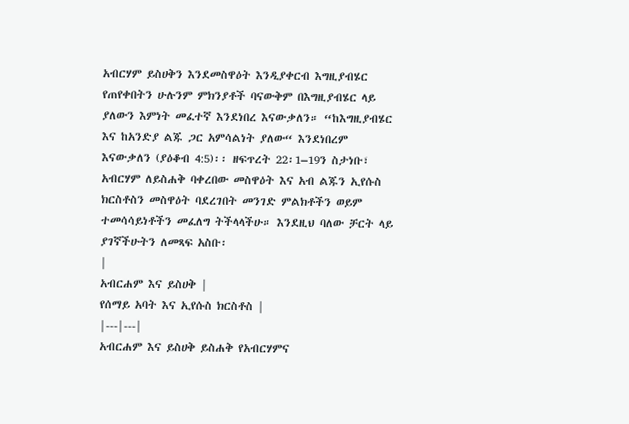አብርሃም ይስሀቅን እንደመስዋዕት እንዲያቀርብ እግዚያብሄር የጠየቀበትን ሁሉንም ምክንያቶች ባናውቅም በእግዚያብሄር ላይ ያለውን እምነት መፈተኛ እንደነበረ እናውቃለን። “ከእግዚያብሄር እና ከአንድያ ልጁ ጋር አምሳልነት ያለው“ እንደነበረም እናውቃለን (ያዕቆብ 4:5)፡፡ ዘፍጥረት 22፡1–19ን ስታነቡ፣ አብርሃም ለይስሐቅ ባቀረበው መስዋዕት እና አብ ልጁን ኢየሱስ ክርስቶስን መስዋዕት ባደረገበት መንገድ ምልክቶችን ወይም ተመሳሳይነቶችን መፈለግ ትችላላችሁ። እንደዚህ ባለው ቻርት ላይ ያገኛችሁትን ለመጻፍ አስቡ፡
|
አብርሐም እና ይስሀቅ |
የሰማይ አባት እና ኢየሱስ ክርስቶስ |
|---|---|
አብርሐም እና ይስሀቅ ይስሐቅ የአብርሃምና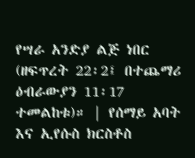የሣራ አንድያ ልጅ ነበር (ዘፍጥረት 22፡2፤ በተጨማሪ ዕብራውያን 11፡17 ተመልከቱ)። | የሰማይ አባት እና ኢየሱስ ክርስቶስ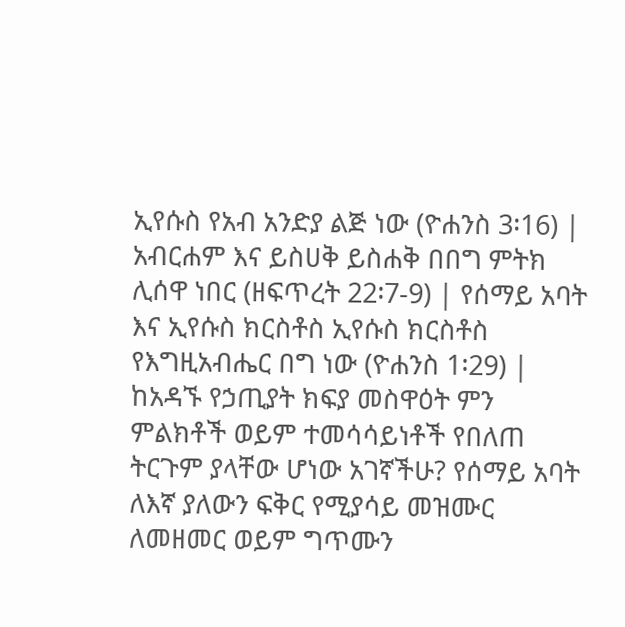ኢየሱስ የአብ አንድያ ልጅ ነው (ዮሐንስ 3፡16) |
አብርሐም እና ይስሀቅ ይስሐቅ በበግ ምትክ ሊሰዋ ነበር (ዘፍጥረት 22፡7-9) | የሰማይ አባት እና ኢየሱስ ክርስቶስ ኢየሱስ ክርስቶስ የእግዚአብሔር በግ ነው (ዮሐንስ 1፡29) |
ከአዳኙ የኃጢያት ክፍያ መስዋዕት ምን ምልክቶች ወይም ተመሳሳይነቶች የበለጠ ትርጉም ያላቸው ሆነው አገኛችሁ? የሰማይ አባት ለእኛ ያለውን ፍቅር የሚያሳይ መዝሙር ለመዘመር ወይም ግጥሙን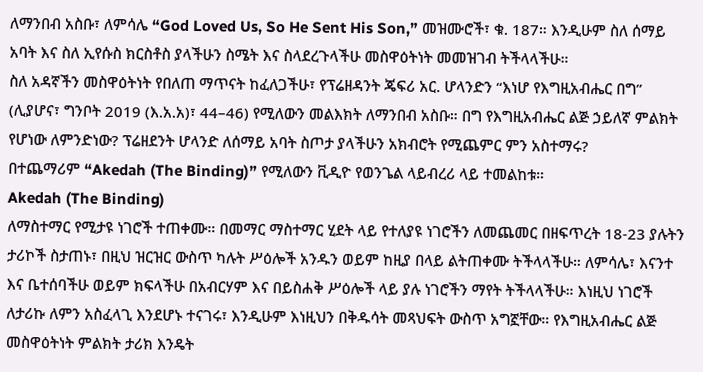ለማንበብ አስቡ፣ ለምሳሌ “God Loved Us, So He Sent His Son,” መዝሙሮች፣ ቁ. 187። እንዲሁም ስለ ሰማይ አባት እና ስለ ኢየሱስ ክርስቶስ ያላችሁን ስሜት እና ስላደረጉላችሁ መስዋዕትነት መመዝገብ ትችላላችሁ።
ስለ አዳኛችን መስዋዕትነት የበለጠ ማጥናት ከፈለጋችሁ፣ የፕሬዘዳንት ጄፍሪ አር. ሆላንድን “እነሆ የእግዚአብሔር በግ” (ሊያሆና፣ ግንቦት 2019 (እ.አ.አ)፣ 44–46) የሚለውን መልእክት ለማንበብ አስቡ። በግ የእግዚአብሔር ልጅ ኃይለኛ ምልክት የሆነው ለምንድነው? ፕሬዘደንት ሆላንድ ለሰማይ አባት ስጦታ ያላችሁን አክብሮት የሚጨምር ምን አስተማሩ?
በተጨማሪም “Akedah (The Binding)” የሚለውን ቪዲዮ የወንጌል ላይብረሪ ላይ ተመልከቱ።
Akedah (The Binding)
ለማስተማር የሚታዩ ነገሮች ተጠቀሙ። በመማር ማስተማር ሂደት ላይ የተለያዩ ነገሮችን ለመጨመር በዘፍጥረት 18-23 ያሉትን ታሪኮች ስታጠኑ፣ በዚህ ዝርዝር ውስጥ ካሉት ሥዕሎች አንዱን ወይም ከዚያ በላይ ልትጠቀሙ ትችላላችሁ። ለምሳሌ፣ እናንተ እና ቤተሰባችሁ ወይም ክፍላችሁ በአብርሃም እና በይስሐቅ ሥዕሎች ላይ ያሉ ነገሮችን ማየት ትችላላችሁ። እነዚህ ነገሮች ለታሪኩ ለምን አስፈላጊ እንደሆኑ ተናገሩ፣ እንዲሁም እነዚህን በቅዱሳት መጻህፍት ውስጥ አግኟቸው። የእግዚአብሔር ልጅ መስዋዕትነት ምልክት ታሪክ እንዴት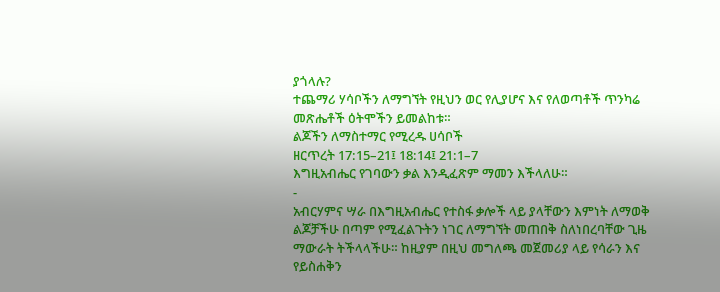ያጎላሉ?
ተጨማሪ ሃሳቦችን ለማግኘት የዚህን ወር የሊያሆና እና የለወጣቶች ጥንካሬ መጽሔቶች ዕትሞችን ይመልከቱ።
ልጆችን ለማስተማር የሚረዱ ሀሳቦች
ዘርጥረት 17:15–21፤ 18:14፤ 21:1–7
እግዚአብሔር የገባውን ቃል እንዲፈጽም ማመን እችላለሁ።
-
አብርሃምና ሣራ በእግዚአብሔር የተስፋ ቃሎች ላይ ያላቸውን እምነት ለማወቅ ልጆቻችሁ በጣም የሚፈልጉትን ነገር ለማግኘት መጠበቅ ስለነበረባቸው ጊዜ ማውራት ትችላላችሁ። ከዚያም በዚህ መግለጫ መጀመሪያ ላይ የሳራን እና የይስሐቅን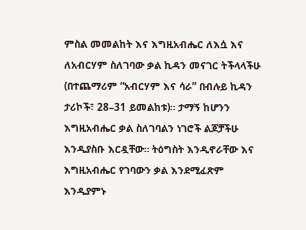ምስል መመልከት እና እግዚአብሔር ለእሷ እና ለአብርሃም ስለገባው ቃል ኪዳን መናገር ትችላላችሁ (በተጨማሪም “አብርሃም እና ሳራ” በብሉይ ኪዳን ታሪኮች፣ 28–31 ይመልከቱ)። ታማኝ ከሆንን እግዚአብሔር ቃል ስለገባልን ነገሮች ልጆቻችሁ እንዲያስቡ እርዷቸው። ትዕግስት እንዲኖራቸው እና እግዚአብሔር የገባውን ቃል እንደሚፈጽም እንዲያምኑ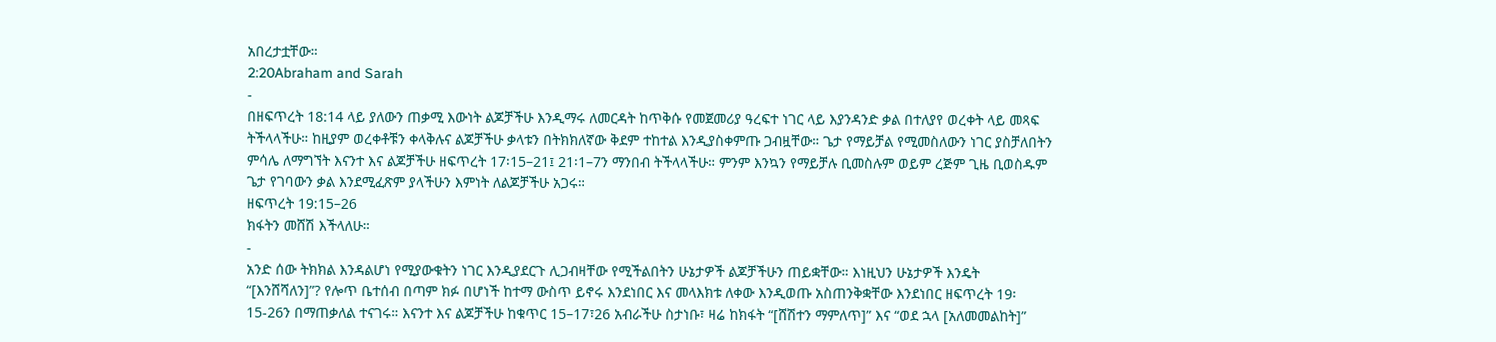አበረታቷቸው።
2:20Abraham and Sarah
-
በዘፍጥረት 18:14 ላይ ያለውን ጠቃሚ እውነት ልጆቻችሁ እንዲማሩ ለመርዳት ከጥቅሱ የመጀመሪያ ዓረፍተ ነገር ላይ እያንዳንድ ቃል በተለያየ ወረቀት ላይ መጻፍ ትችላላችሁ። ከዚያም ወረቀቶቹን ቀላቅሉና ልጆቻችሁ ቃላቱን በትክክለኛው ቅደም ተከተል እንዲያስቀምጡ ጋብዟቸው። ጌታ የማይቻል የሚመስለውን ነገር ያስቻለበትን ምሳሌ ለማግኘት እናንተ እና ልጆቻችሁ ዘፍጥረት 17፡15–21፤ 21፡1–7ን ማንበብ ትችላላችሁ። ምንም እንኳን የማይቻሉ ቢመስሉም ወይም ረጅም ጊዜ ቢወስዱም ጌታ የገባውን ቃል እንደሚፈጽም ያላችሁን እምነት ለልጆቻችሁ አጋሩ።
ዘፍጥረት 19:15–26
ክፋትን መሸሽ እችላለሁ።
-
አንድ ሰው ትክክል እንዳልሆነ የሚያውቁትን ነገር እንዲያደርጉ ሊጋብዛቸው የሚችልበትን ሁኔታዎች ልጆቻችሁን ጠይቋቸው። እነዚህን ሁኔታዎች እንዴት “[እንሸሻለን]”? የሎጥ ቤተሰብ በጣም ክፉ በሆነች ከተማ ውስጥ ይኖሩ እንደነበር እና መላእክቱ ለቀው እንዲወጡ አስጠንቅቋቸው እንደነበር ዘፍጥረት 19፡15-26ን በማጠቃለል ተናገሩ። እናንተ እና ልጆቻችሁ ከቁጥር 15–17፣26 አብራችሁ ስታነቡ፣ ዛሬ ከክፋት “[ሸሽተን ማምለጥ]” እና “ወደ ኋላ [አለመመልከት]”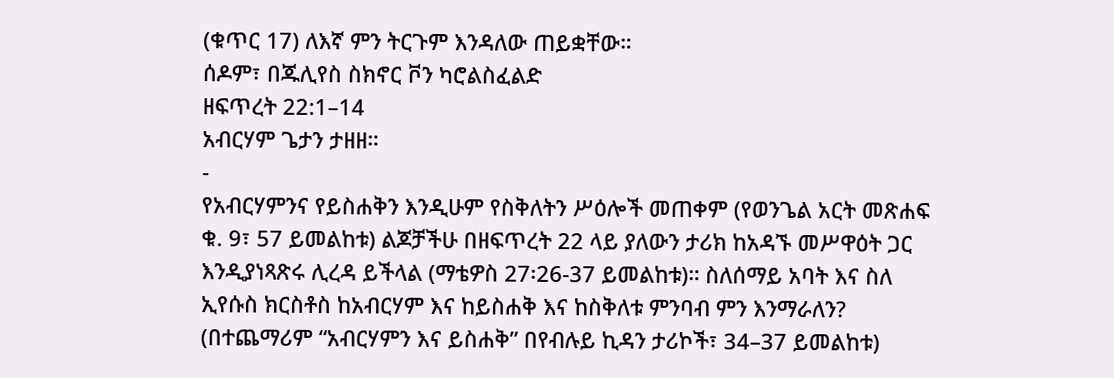(ቁጥር 17) ለእኛ ምን ትርጉም እንዳለው ጠይቋቸው።
ሰዶም፣ በጁሊየስ ስክኖር ቮን ካሮልስፈልድ
ዘፍጥረት 22:1–14
አብርሃም ጌታን ታዘዘ።
-
የአብርሃምንና የይስሐቅን እንዲሁም የስቅለትን ሥዕሎች መጠቀም (የወንጌል አርት መጽሐፍ ቁ. 9፣ 57 ይመልከቱ) ልጆቻችሁ በዘፍጥረት 22 ላይ ያለውን ታሪክ ከአዳኙ መሥዋዕት ጋር እንዲያነጻጽሩ ሊረዳ ይችላል (ማቴዎስ 27፡26-37 ይመልከቱ)። ስለሰማይ አባት እና ስለ ኢየሱስ ክርስቶስ ከአብርሃም እና ከይስሐቅ እና ከስቅለቱ ምንባብ ምን እንማራለን? (በተጨማሪም “አብርሃምን እና ይስሐቅ” በየብሉይ ኪዳን ታሪኮች፣ 34–37 ይመልከቱ)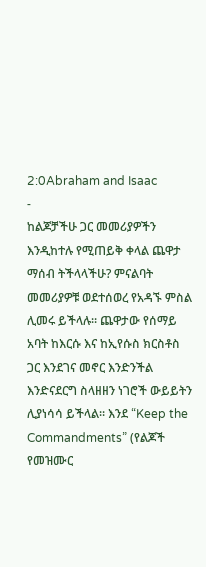2:0Abraham and Isaac
-
ከልጆቻችሁ ጋር መመሪያዎችን እንዲከተሉ የሚጠይቅ ቀላል ጨዋታ ማሰብ ትችላላችሁ? ምናልባት መመሪያዎቹ ወደተሰወረ የአዳኙ ምስል ሊመሩ ይችላሉ። ጨዋታው የሰማይ አባት ከእርሱ እና ከኢየሱስ ክርስቶስ ጋር እንደገና መኖር እንድንችል እንድናደርግ ስላዘዘን ነገሮች ውይይትን ሊያነሳሳ ይችላል። እንደ “Keep the Commandments” (የልጆች የመዝሙር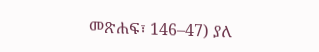መጽሐፍ፣ 146–47) ያለ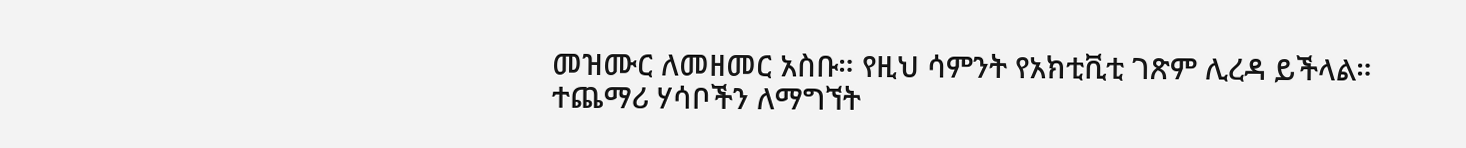መዝሙር ለመዘመር አስቡ። የዚህ ሳምንት የአክቲቪቲ ገጽም ሊረዳ ይችላል።
ተጨማሪ ሃሳቦችን ለማግኘት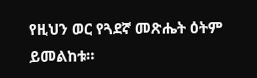የዚህን ወር የጓደኛ መጽሔት ዕትም ይመልከቱ።